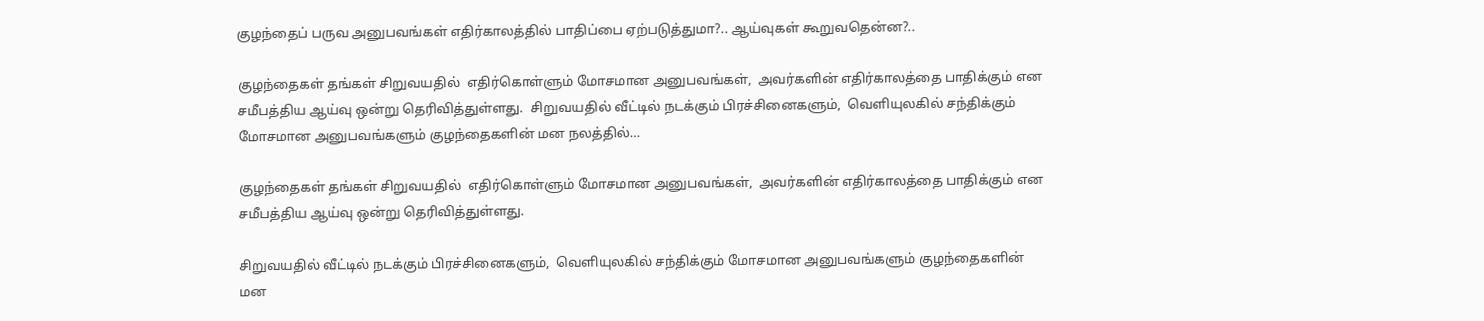குழந்தைப் பருவ அனுபவங்கள் எதிர்காலத்தில் பாதிப்பை ஏற்படுத்துமா?.. ஆய்வுகள் கூறுவதென்ன?..

குழந்தைகள் தங்கள் சிறுவயதில்  எதிர்கொள்ளும் மோசமான அனுபவங்கள்,  அவர்களின் எதிர்காலத்தை பாதிக்கும் என சமீபத்திய ஆய்வு ஒன்று தெரிவித்துள்ளது.  சிறுவயதில் வீட்டில் நடக்கும் பிரச்சினைகளும்,  வெளியுலகில் சந்திக்கும் மோசமான அனுபவங்களும் குழந்தைகளின் மன நலத்தில்…

குழந்தைகள் தங்கள் சிறுவயதில்  எதிர்கொள்ளும் மோசமான அனுபவங்கள்,  அவர்களின் எதிர்காலத்தை பாதிக்கும் என சமீபத்திய ஆய்வு ஒன்று தெரிவித்துள்ளது.

சிறுவயதில் வீட்டில் நடக்கும் பிரச்சினைகளும்,  வெளியுலகில் சந்திக்கும் மோசமான அனுபவங்களும் குழந்தைகளின் மன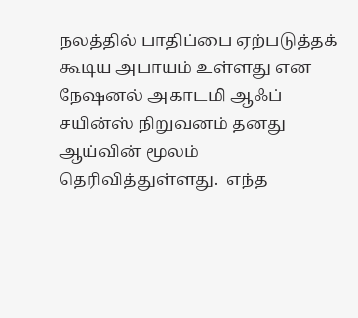நலத்தில் பாதிப்பை ஏற்படுத்தக் கூடிய அபாயம் உள்ளது என நேஷனல் அகாடமி ஆஃப் சயின்ஸ் நிறுவனம் தனது ஆய்வின் மூலம் தெரிவித்துள்ளது.  எந்த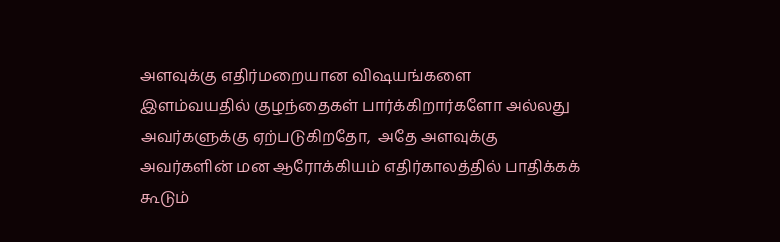அளவுக்கு எதிர்மறையான விஷயங்களை இளம்வயதில் குழந்தைகள் பார்க்கிறார்களோ அல்லது அவர்களுக்கு ஏற்படுகிறதோ,  அதே அளவுக்கு அவர்களின் மன ஆரோக்கியம் எதிர்காலத்தில் பாதிக்கக் கூடும்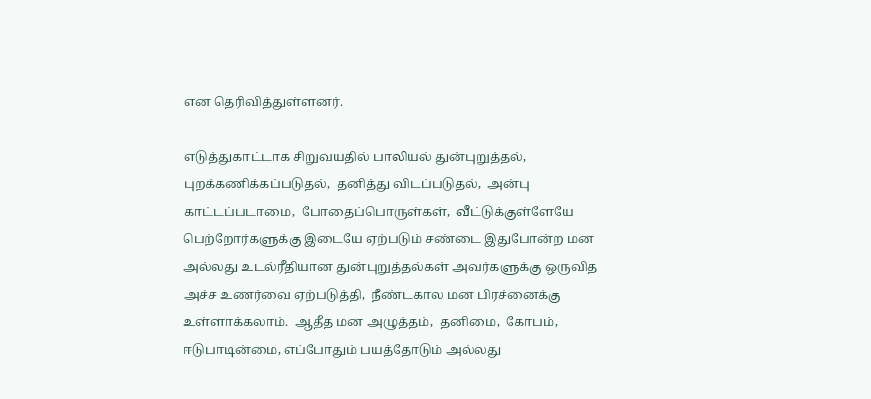என தெரிவித்துள்ளனர்.

எடுத்துகாட்டாக சிறுவயதில் பாலியல் துன்புறுத்தல்,  புறக்கணிக்கப்படுதல்,  தனித்து விடப்படுதல்,  அன்பு காட்டப்படாமை,  போதைப்பொருள்கள்,  வீட்டுக்குள்ளேயே பெற்றோர்களுக்கு இடையே ஏற்படும் சண்டை இதுபோன்ற மன அல்லது உடல்ரீதியான துன்புறுத்தல்கள் அவர்களுக்கு ஒருவித அச்ச உணர்வை ஏற்படுத்தி,  நீண்டகால மன பிரச்னைக்கு உள்ளாக்கலாம்.  ஆதீத மன அழுத்தம்,  தனிமை,  கோபம்,  ஈடுபாடின்மை, எப்போதும் பயத்தோடும் அல்லது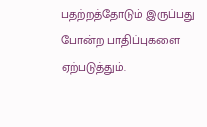பதற்றத்தோடும் இருப்பது போன்ற பாதிப்புகளை ஏற்படுத்தும்.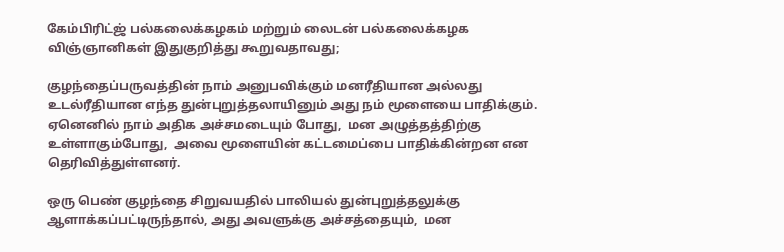கேம்பிரிட்ஜ் பல்கலைக்கழகம் மற்றும் லைடன் பல்கலைக்கழக விஞ்ஞானிகள் இதுகுறித்து கூறுவதாவது;

குழந்தைப்பருவத்தின் நாம் அனுபவிக்கும் மனரீதியான அல்லது உடல்ரீதியான எந்த துன்புறுத்தலாயினும் அது நம் மூளையை பாதிக்கும்.  ஏனெனில் நாம் அதிக அச்சமடையும் போது,  மன அழுத்தத்திற்கு உள்ளாகும்போது,  அவை மூளையின் கட்டமைப்பை பாதிக்கின்றன என தெரிவித்துள்ளனர்.

ஒரு பெண் குழந்தை சிறுவயதில் பாலியல் துன்புறுத்தலுக்கு ஆளாக்கப்பட்டிருந்தால், அது அவளுக்கு அச்சத்தையும்,  மன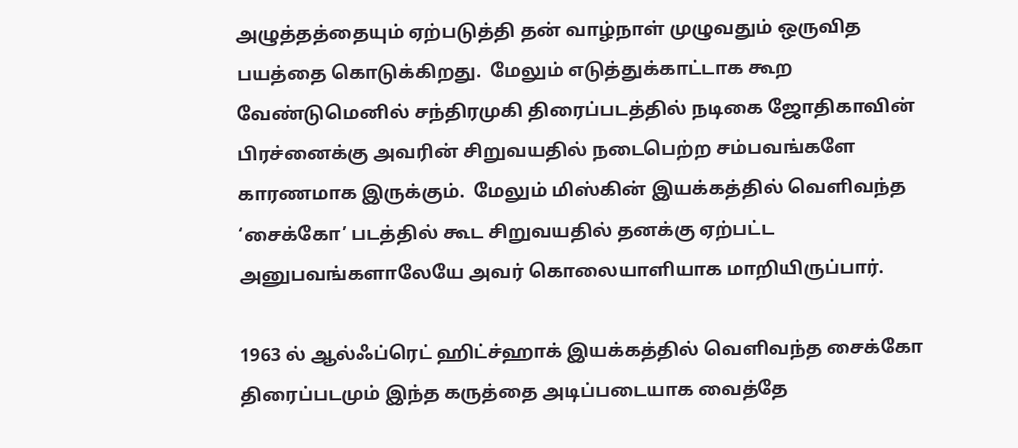அழுத்தத்தையும் ஏற்படுத்தி தன் வாழ்நாள் முழுவதும் ஒருவித பயத்தை கொடுக்கிறது.  மேலும் எடுத்துக்காட்டாக கூற வேண்டுமெனில் சந்திரமுகி திரைப்படத்தில் நடிகை ஜோதிகாவின் பிரச்னைக்கு அவரின் சிறுவயதில் நடைபெற்ற சம்பவங்களே காரணமாக இருக்கும்.  மேலும் மிஸ்கின் இயக்கத்தில் வெளிவந்த ‘சைக்கோ’ படத்தில் கூட சிறுவயதில் தனக்கு ஏற்பட்ட அனுபவங்களாலேயே அவர் கொலையாளியாக மாறியிருப்பார்.

1963 ல் ஆல்ஃப்ரெட் ஹிட்ச்ஹாக் இயக்கத்தில் வெளிவந்த சைக்கோ திரைப்படமும் இந்த கருத்தை அடிப்படையாக வைத்தே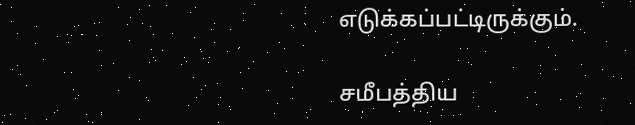எடுக்கப்பட்டிருக்கும்.

சமீபத்திய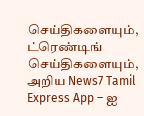செய்திகளையும், ட்ரெண்டிங் செய்திகளையும், அறிய News7 Tamil Express App – ஐ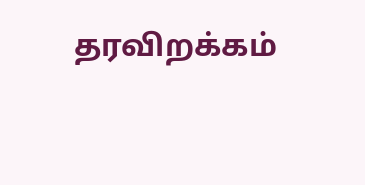தரவிறக்கம்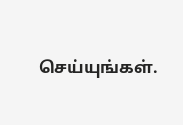செய்யுங்கள்.